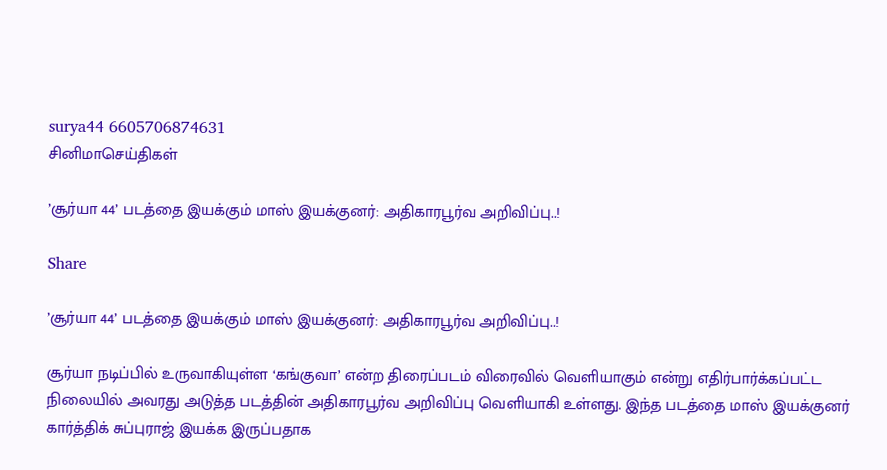surya44 6605706874631
சினிமாசெய்திகள்

’சூர்யா 44’ படத்தை இயக்கும் மாஸ் இயக்குனர்: அதிகாரபூர்வ அறிவிப்பு..!

Share

’சூர்யா 44’ படத்தை இயக்கும் மாஸ் இயக்குனர்: அதிகாரபூர்வ அறிவிப்பு..!

சூர்யா நடிப்பில் உருவாகியுள்ள ‘கங்குவா’ என்ற திரைப்படம் விரைவில் வெளியாகும் என்று எதிர்பார்க்கப்பட்ட நிலையில் அவரது அடுத்த படத்தின் அதிகாரபூர்வ அறிவிப்பு வெளியாகி உள்ளது. இந்த படத்தை மாஸ் இயக்குனர் கார்த்திக் சுப்புராஜ் இயக்க இருப்பதாக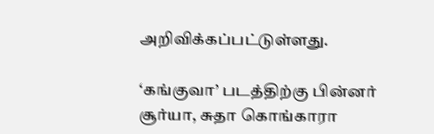அறிவிக்கப்பட்டுள்ளது.

‘கங்குவா’ படத்திற்கு பின்னர் சூர்யா, சுதா கொங்காரா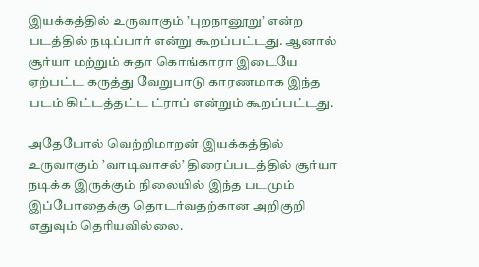இயக்கத்தில் உருவாகும் ’புறநானூறு’ என்ற படத்தில் நடிப்பார் என்று கூறப்பட்டது. ஆனால் சூர்யா மற்றும் சுதா கொங்காரா இடையே ஏற்பட்ட கருத்து வேறுபாடு காரணமாக இந்த படம் கிட்டத்தட்ட ட்ராப் என்றும் கூறப்பட்டது.

அதேபோல் வெற்றிமாறன் இயக்கத்தில் உருவாகும் ’வாடிவாசல்’ திரைப்படத்தில் சூர்யா நடிக்க இருக்கும் நிலையில் இந்த படமும் இப்போதைக்கு தொடர்வதற்கான அறிகுறி எதுவும் தெரியவில்லை.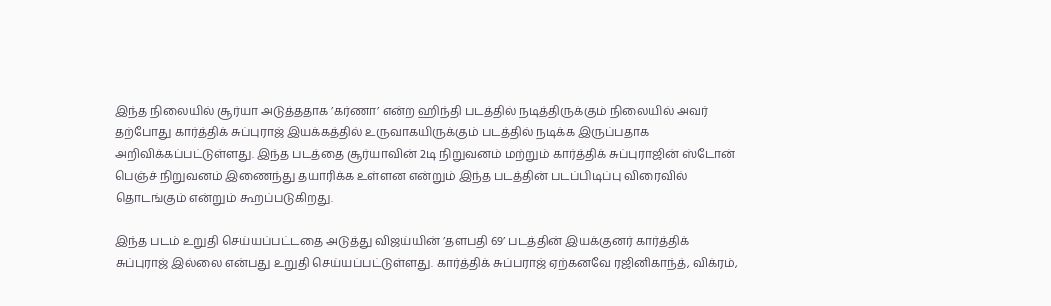இந்த நிலையில் சூர்யா அடுத்ததாக ’கர்ணா’ என்ற ஹிந்தி படத்தில் நடித்திருக்கும் நிலையில் அவர் தற்போது கார்த்திக் சுப்புராஜ் இயக்கத்தில் உருவாகயிருக்கும் படத்தில் நடிக்க இருப்பதாக அறிவிக்கப்பட்டுள்ளது. இந்த படத்தை சூர்யாவின் 2டி நிறுவனம் மற்றும் கார்த்திக் சுப்புராஜின் ஸ்டோன் பெஞ்ச் நிறுவனம் இணைந்து தயாரிக்க உள்ளன என்றும் இந்த படத்தின் படப்பிடிப்பு விரைவில் தொடங்கும் என்றும் கூறப்படுகிறது.

இந்த படம் உறுதி செய்யப்பட்டதை அடுத்து விஜய்யின் ’தளபதி 69’ படத்தின் இயக்குனர் கார்த்திக் சுப்புராஜ் இல்லை என்பது உறுதி செய்யப்பட்டுள்ளது. கார்த்திக் சுப்பராஜ் ஏற்கனவே ரஜினிகாந்த், விக்ரம்,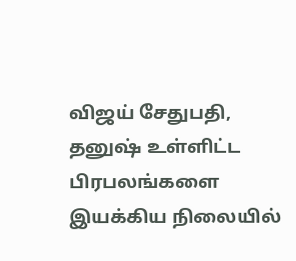விஜய் சேதுபதி, தனுஷ் உள்ளிட்ட பிரபலங்களை இயக்கிய நிலையில்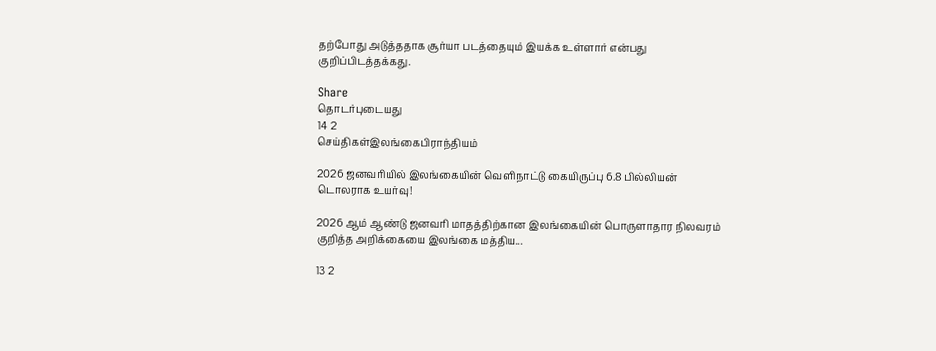தற்போது அடுத்ததாக சூர்யா படத்தையும் இயக்க உள்ளார் என்பது குறிப்பிடத்தக்கது.

Share
தொடர்புடையது
14 2
செய்திகள்இலங்கைபிராந்தியம்

2026 ஜனவரியில் இலங்கையின் வெளிநாட்டு கையிருப்பு 6.8 பில்லியன் டொலராக உயர்வு!

2026 ஆம் ஆண்டு ஜனவரி மாதத்திற்கான இலங்கையின் பொருளாதார நிலவரம் குறித்த அறிக்கையை இலங்கை மத்திய...

13 2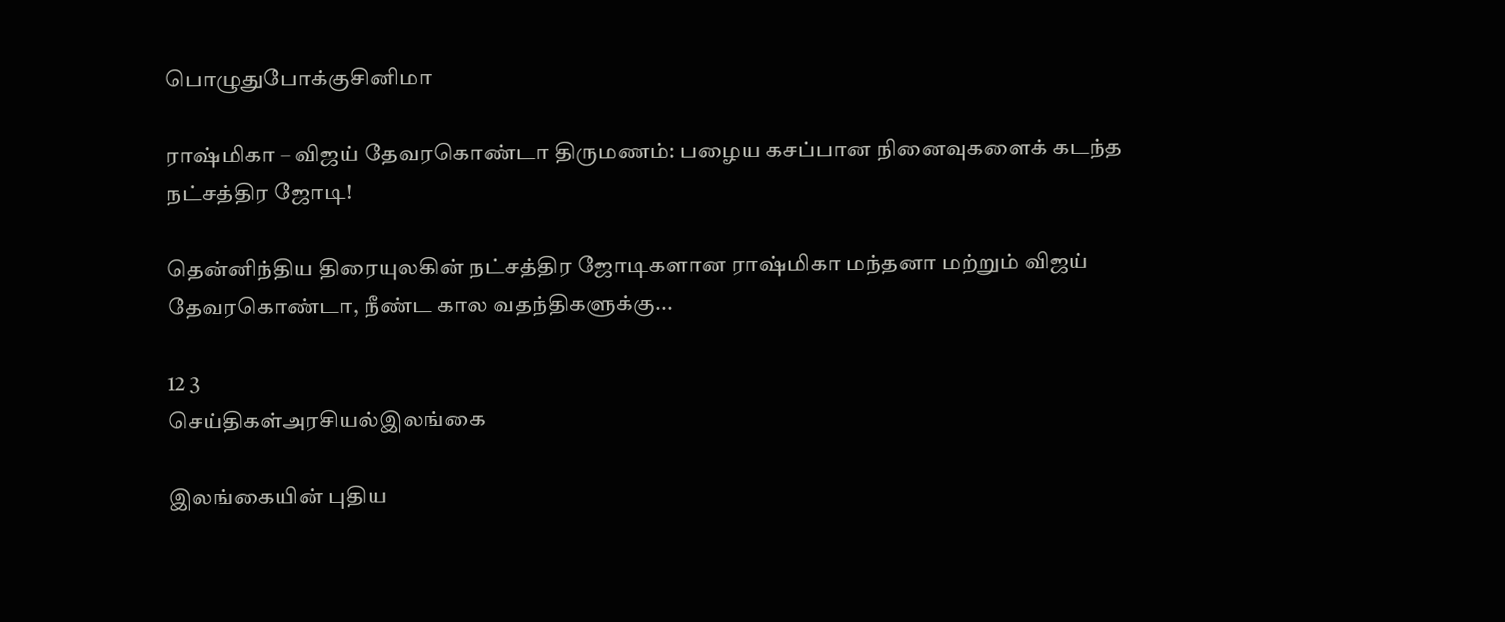பொழுதுபோக்குசினிமா

ராஷ்மிகா – விஜய் தேவரகொண்டா திருமணம்: பழைய கசப்பான நினைவுகளைக் கடந்த நட்சத்திர ஜோடி!

தென்னிந்திய திரையுலகின் நட்சத்திர ஜோடிகளான ராஷ்மிகா மந்தனா மற்றும் விஜய் தேவரகொண்டா, நீண்ட கால வதந்திகளுக்கு...

12 3
செய்திகள்அரசியல்இலங்கை

இலங்கையின் புதிய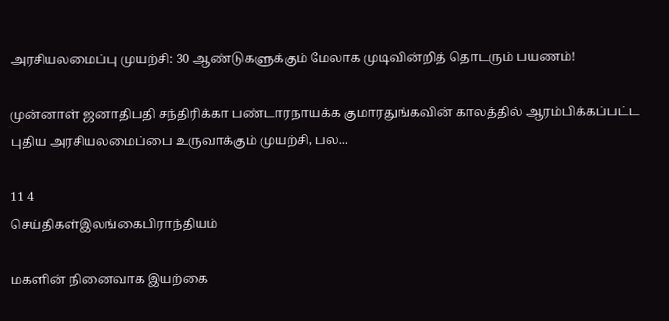அரசியலமைப்பு முயற்சி: 30 ஆண்டுகளுக்கும் மேலாக முடிவின்றித் தொடரும் பயணம்!

முன்னாள் ஜனாதிபதி சந்திரிக்கா பண்டாரநாயக்க குமாரதுங்கவின் காலத்தில் ஆரம்பிக்கப்பட்ட புதிய அரசியலமைப்பை உருவாக்கும் முயற்சி, பல...

11 4
செய்திகள்இலங்கைபிராந்தியம்

மகளின் நினைவாக இயற்கை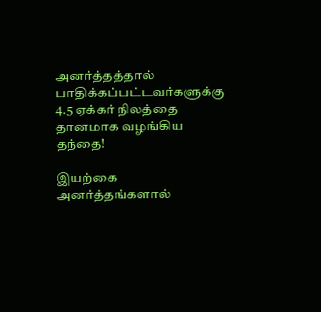அனர்த்தத்தால் பாதிக்கப்பட்டவர்களுக்கு 4.5 ஏக்கர் நிலத்தை தானமாக வழங்கிய தந்தை!

இயற்கை அனர்த்தங்களால்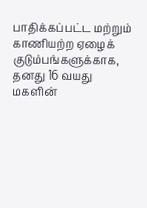பாதிக்கப்பட்ட மற்றும் காணியற்ற ஏழைக் குடும்பங்களுக்காக, தனது 16 வயது மகளின்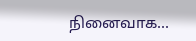நினைவாக...